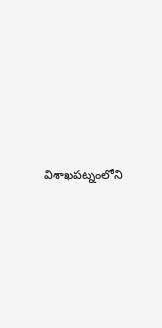విశాఖపట్నంలోని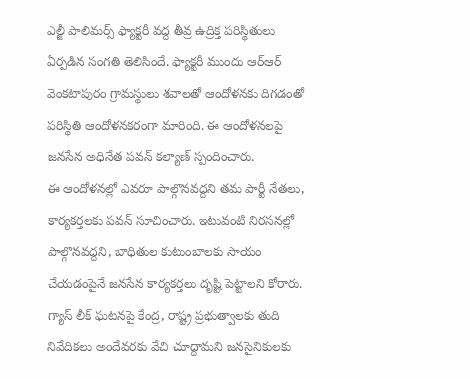ఎల్జీ పాలిమర్స్ ఫ్యాక్టరీ వద్ద తీవ్ర ఉద్రిక్త పరిస్థితులు ఏర్పడిన సంగతి తెలిసిందే. ఫ్యాక్టరీ ముందు ఆర్ఆర్ వెంకటాపురం గ్రామస్థులు శవాలతో ఆందోళనకు దిగడంతో పరిస్థితి ఆందోళనకరంగా మారింది. ఈ ఆందోళనలపై జనసేన అధినేత పవన్ కల్యాణ్ స్పందించారు.
ఈ ఆందోళనల్లో ఎవరూ పాల్గొనవద్దని తమ పార్టీ నేతలు, కార్యకర్తలకు పవన్ సూచించారు. ఇటువంటి నిరసనల్లో పాల్గొనవద్దని, బాధితుల కుటుంబాలకు సాయం చేయడంపైనే జనసేన కార్యకర్తలు దృష్టి పెట్టాలని కోరారు. గ్యాస్ లీక్ ఘటనపై కేంద్ర, రాష్ట్ర ప్రభుత్వాలకు తుది నివేదికలు అందేవరకు వేచి చూద్దామని జనసైనికులకు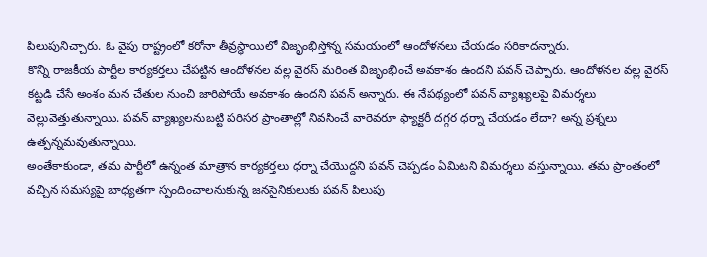పిలుపునిచ్చారు. ఓ వైపు రాష్ట్రంలో కరోనా తీవ్రస్థాయిలో విజృంభిస్తోన్న సమయంలో ఆందోళనలు చేయడం సరికాదన్నారు.
కొన్ని రాజకీయ పార్టీల కార్యకర్తలు చేపట్టిన ఆందోళనల వల్ల వైరస్ మరింత విజృంభించే అవకాశం ఉందని పవన్ చెప్పారు. ఆందోళనల వల్ల వైరస్ కట్టడి చేసే అంశం మన చేతుల నుంచి జారిపోయే అవకాశం ఉందని పవన్ అన్నారు. ఈ నేపథ్యంలో పవన్ వ్యాఖ్యలపై విమర్శలు వెల్లువెత్తుతున్నాయి. పవన్ వ్యాఖ్యలనుబట్టి పరిసర ప్రాంతాల్లో నివసించే వారెవరూ ఫ్యాక్టరీ దగ్గర ధర్నా చేయడం లేదా? అన్న ప్రశ్నలు ఉత్పన్నమవుతున్నాయి.
అంతేకాకుండా, తమ పార్టీలో ఉన్నంత మాత్రాన కార్యకర్తలు ధర్నా చేయొద్దని పవన్ చెప్పడం ఏమిటని విమర్శలు వస్తున్నాయి. తమ ప్రాంతంలో వచ్చిన సమస్యపై బాధ్యతగా స్పందించాలనుకున్న జనసైనికులుకు పవన్ పిలుపు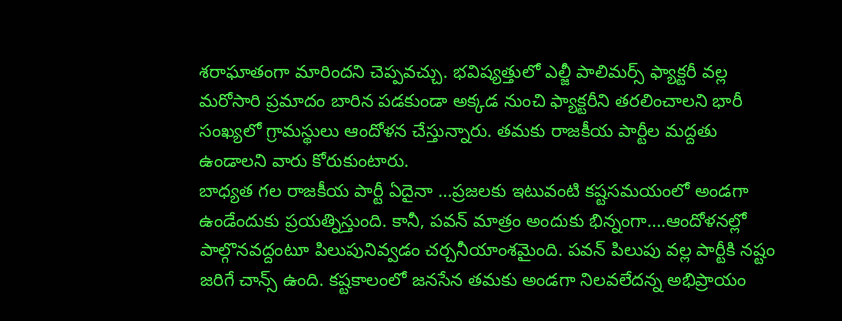శరాఘాతంగా మారిందని చెప్పవచ్చు. భవిష్యత్తులో ఎల్జీ పాలిమర్స్ ఫ్యాక్టరీ వల్ల మరోసారి ప్రమాదం బారిన పడకుండా అక్కడ నుంచి ఫ్యాక్టరీని తరలించాలని భారీ సంఖ్యలో గ్రామస్థులు ఆందోళన చేస్తున్నారు. తమకు రాజకీయ పార్టీల మద్దతు ఉండాలని వారు కోరుకుంటారు.
బాధ్యత గల రాజకీయ పార్టీ ఏదైనా …ప్రజలకు ఇటువంటి కష్టసమయంలో అండగా ఉండేందుకు ప్రయత్నిస్తుంది. కానీ, పవన్ మాత్రం అందుకు భిన్నంగా….ఆందోళనల్లో పాల్గొనవద్దంటూ పిలుపునివ్వడం చర్చనీయాంశమైంది. పవన్ పిలుపు వల్ల పార్టీకి నష్టం జరిగే చాన్స్ ఉంది. కష్టకాలంలో జనసేన తమకు అండగా నిలవలేదన్న అభిప్రాయం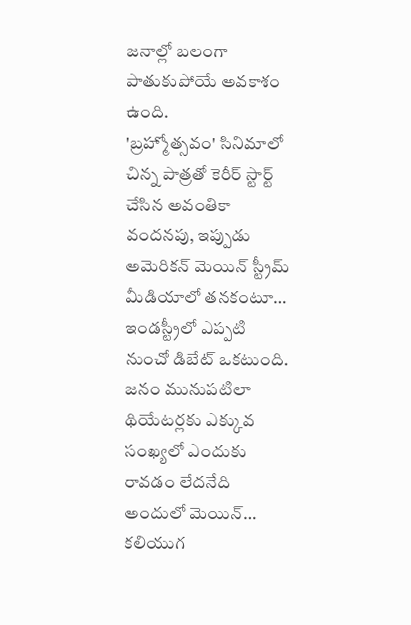జనాల్లో బలంగా పాతుకుపోయే అవకాశం ఉంది.
'బ్రహ్మోత్సవం' సినిమాలో చిన్న పాత్రతో కెరీర్ స్టార్ట్ చేసిన అవంతికా వందనపు, ఇప్పుడు అమెరికన్ మెయిన్ స్ట్రీమ్ మీడియాలో తనకంటూ…
ఇండస్ట్రీలో ఎప్పటి నుంచో డిబేట్ ఒకటుంది. జనం మునుపటిలా థియేటర్లకు ఎక్కువ సంఖ్యలో ఎందుకు రావడం లేదనేది అందులో మెయిన్…
కలియుగ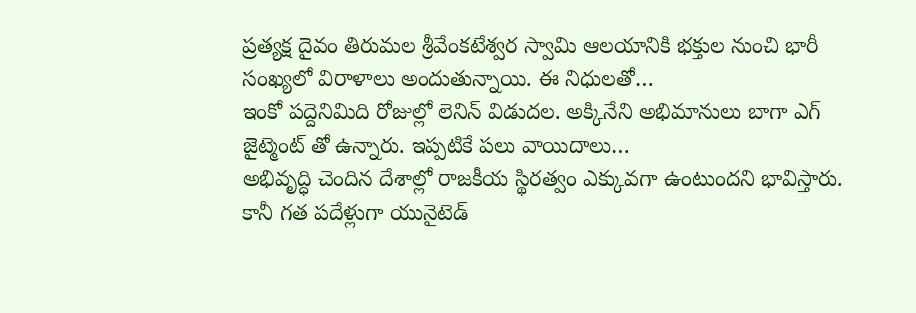ప్రత్యక్ష దైవం తిరుమల శ్రీవేంకటేశ్వర స్వామి ఆలయానికి భక్తుల నుంచి భారీ సంఖ్యలో విరాళాలు అందుతున్నాయి. ఈ నిధులతో…
ఇంకో పద్దెనిమిది రోజుల్లో లెనిన్ విడుదల. అక్కినేని అభిమానులు బాగా ఎగ్ జైట్మెంట్ తో ఉన్నారు. ఇప్పటికే పలు వాయిదాలు…
అభివృద్ధి చెందిన దేశాల్లో రాజకీయ స్థిరత్వం ఎక్కువగా ఉంటుందని భావిస్తారు. కానీ గత పదేళ్లుగా యునైటెడ్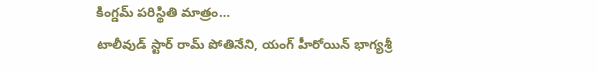కింగ్డమ్ పరిస్థితి మాత్రం…
టాలీవుడ్ స్టార్ రామ్ పోతినేని, యంగ్ హీరోయిన్ భాగ్యశ్రీ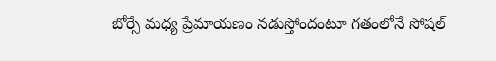బోర్సే మధ్య ప్రేమాయణం నడుస్తోందంటూ గతంలోనే సోషల్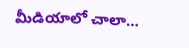మీడియాలో చాలా…